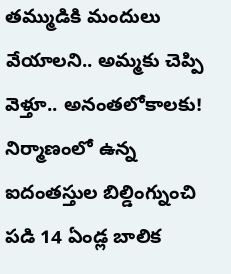తమ్ముడికి మందులు వేయాలని.. అమ్మకు చెప్పి వెళ్తూ.. అనంతలోకాలకు!
నిర్మాణంలో ఉన్న ఐదంతస్తుల బిల్డింగ్నుంచి పడి 14 ఏండ్ల బాలిక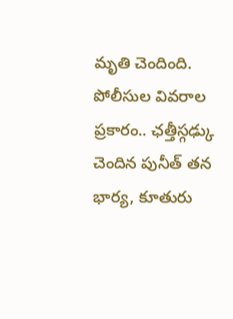మృతి చెందింది. పోలీసుల వివరాల ప్రకారం.. ఛత్తీస్గఢ్కు చెందిన పునీత్ తన భార్య, కూతురు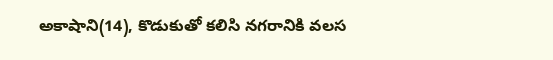అకాషాని(14), కొడుకుతో కలిసి నగరానికి వలస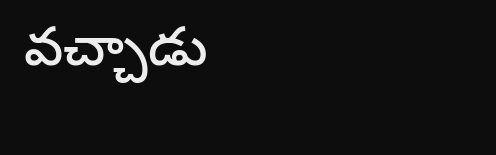వచ్చాడు